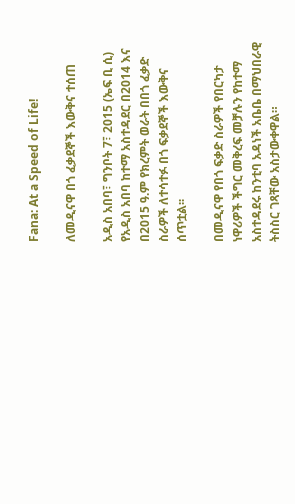Fana: At a Speed of Life!

ለመዲናዋ በጎ ፈቃደኞች እውቅና ተሰጠ

አዲስ አበባ፣ ግንቦት 7፣ 2015 (ኤፍ ቢ ሲ) የአዲስ አበባ ከተማ አስተዳደር በ2014 እና በ2015 ዓ.ም የክረምት ወራት በበጎ ፈቃድ ስራዎች ለተሳተፉ በጎ ፍቃደኞች እውቅና ሰጥቷል፡፡

በመዲናዋ የበጎ ፍቃድ ስራዎች የበርካታ ነዋሪዎች ችግር መቅረፍ መቻሉን የከተማ አስተዳደሩ ከንቲባ አዳነች አቤቤ በማህበራዊ ትስስር ገጻቸው አስታውቀዋል።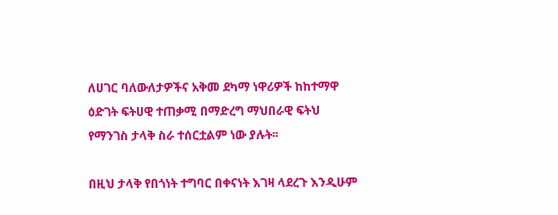ለሀገር ባለውለታዎችና አቅመ ደካማ ነዋሪዎች ከከተማዋ ዕድገት ፍትሀዊ ተጠቃሚ በማድረግ ማህበራዊ ፍትህ የማንገስ ታላቅ ስራ ተሰርቷልም ነው ያሉት፡፡

በዚህ ታላቅ የበጎነት ተግባር በቀናነት እገዛ ላደረጉ እንዲሁም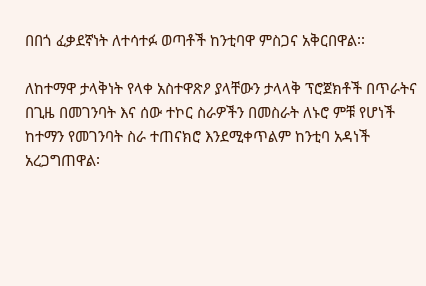በበጎ ፈቃደኛነት ለተሳተፉ ወጣቶች ከንቲባዋ ምስጋና አቅርበዋል፡፡

ለከተማዋ ታላቅነት የላቀ አስተዋጽዖ ያላቸውን ታላላቅ ፕሮጀክቶች በጥራትና በጊዜ በመገንባት እና ሰው ተኮር ስራዎችን በመስራት ለኑሮ ምቹ የሆነች ከተማን የመገንባት ስራ ተጠናክሮ እንደሚቀጥልም ከንቲባ አዳነች አረጋግጠዋል፡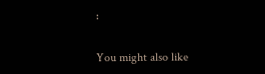፡

You might also like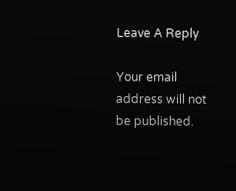Leave A Reply

Your email address will not be published.